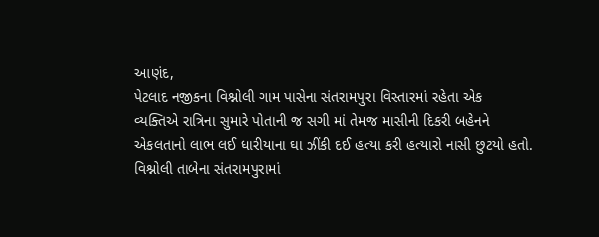આણંદ,
પેટલાદ નજીકના વિશ્નોલી ગામ પાસેના સંતરામપુરા વિસ્તારમાં રહેતા એક
વ્યક્તિએ રાત્રિના સુમારે પોતાની જ સગી માં તેમજ માસીની દિકરી બહેનને
એકલતાનો લાભ લઈ ધારીયાના ઘા ઝીંકી દઈ હત્યા કરી હત્યારો નાસી છુટયો હતો.
વિશ્નોલી તાબેના સંતરામપુરામાં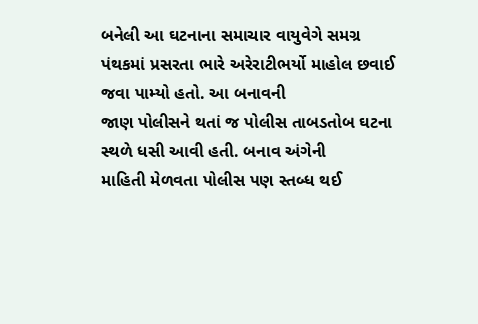બનેલી આ ઘટનાના સમાચાર વાયુવેગે સમગ્ર
પંથકમાં પ્રસરતા ભારે અરેરાટીભર્યો માહોલ છવાઈ જવા પામ્યો હતો. આ બનાવની
જાણ પોલીસને થતાં જ પોલીસ તાબડતોબ ઘટના સ્થળે ધસી આવી હતી. બનાવ અંગેની
માહિતી મેળવતા પોલીસ પણ સ્તબ્ધ થઈ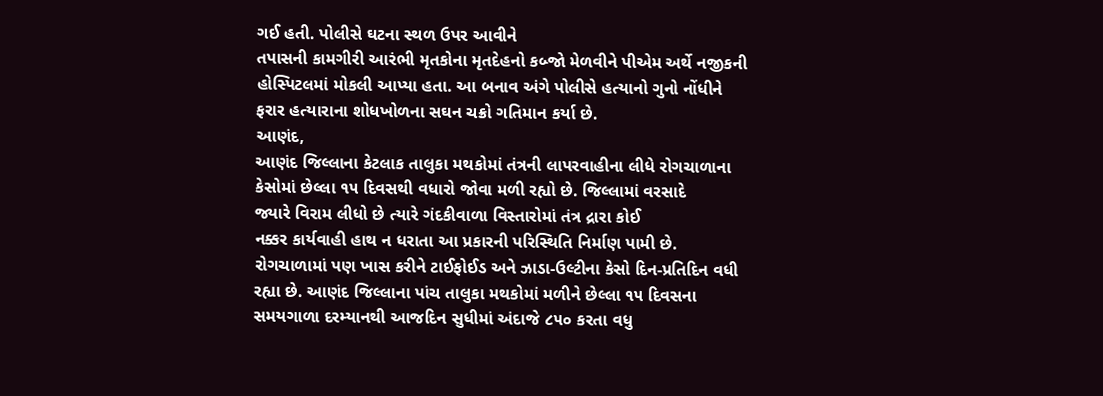ગઈ હતી. પોલીસે ઘટના સ્થળ ઉપર આવીને
તપાસની કામગીરી આરંભી મૃતકોના મૃતદેહનો કબ્જો મેળવીને પીએમ અર્થે નજીકની
હોસ્પિટલમાં મોકલી આપ્યા હતા. આ બનાવ અંગે પોલીસે હત્યાનો ગુનો નોંધીને
ફરાર હત્યારાના શોધખોળના સઘન ચક્રો ગતિમાન કર્યા છે.
આણંદ,
આણંદ જિલ્લાના કેટલાક તાલુકા મથકોમાં તંત્રની લાપરવાહીના લીધે રોગચાળાના
કેસોમાં છેલ્લા ૧૫ દિવસથી વધારો જોવા મળી રહ્યો છે. જિલ્લામાં વરસાદે
જ્યારે વિરામ લીધો છે ત્યારે ગંદકીવાળા વિસ્તારોમાં તંત્ર દ્રારા કોઈ
નક્કર કાર્યવાહી હાથ ન ધરાતા આ પ્રકારની પરિસ્થિતિ નિર્માણ પામી છે.
રોગચાળામાં પણ ખાસ કરીને ટાઈફોઈડ અને ઝાડા-ઉલ્ટીના કેસો દિન-પ્રતિદિન વધી
રહ્યા છે. આણંદ જિલ્લાના પાંચ તાલુકા મથકોમાં મળીને છેલ્લા ૧૫ દિવસના
સમયગાળા દરમ્યાનથી આજદિન સુધીમાં અંદાજે ૮૫૦ કરતા વધુ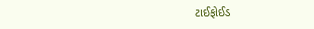ટાઈફોઈડ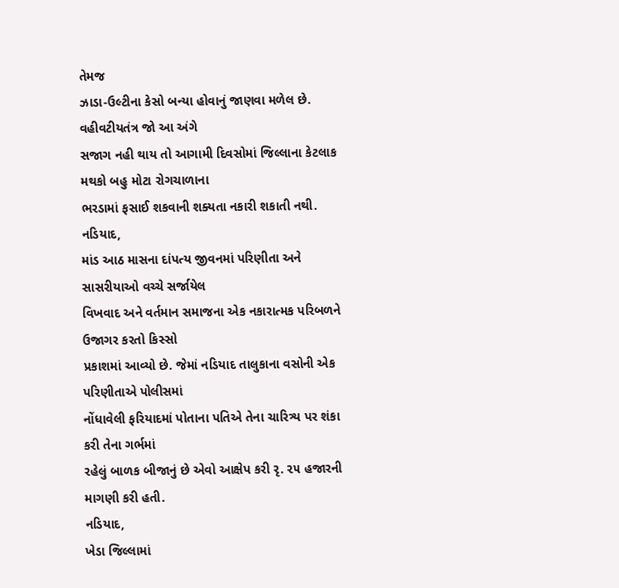તેમજ
ઝાડા-ઉલ્ટીના કેસો બન્યા હોવાનું જાણવા મળેલ છે. વહીવટીયતંત્ર જો આ અંગે
સજાગ નહી થાય તો આગામી દિવસોમાં જિલ્લાના કેટલાક મથકો બહુ મોટા રોગચાળાના
ભરડામાં ફસાઈ શકવાની શક્યતા નકારી શકાતી નથી.
નડિયાદ,
માંડ આઠ માસના દાંપત્ય જીવનમાં પરિણીતા અને સાસરીયાઓ વચ્ચે સર્જાયેલ
વિખવાદ અને વર્તમાન સમાજના એક નકારાત્મક પરિબળને ઉજાગર કરતો કિસ્સો
પ્રકાશમાં આવ્યો છે. જેમાં નડિયાદ તાલુકાના વસોની એક પરિણીતાએ પોલીસમાં
નોંધાવેલી ફરિયાદમાં પોતાના પતિએ તેના ચારિત્ર્ય પર શંકા કરી તેના ગર્ભમાં
રહેલું બાળક બીજાનું છે એવો આક્ષેપ કરી રૃ. ૨૫ હજારની માગણી કરી હતી.
નડિયાદ,
ખેડા જિલ્લામાં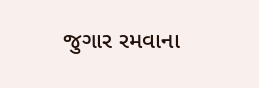જુગાર રમવાના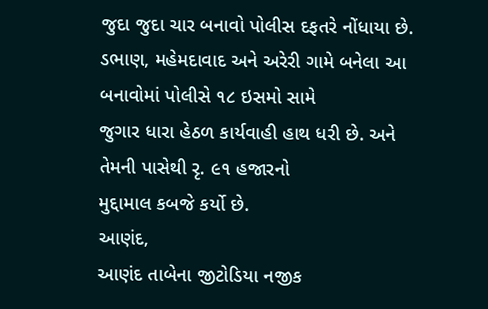જુદા જુદા ચાર બનાવો પોલીસ દફતરે નોંધાયા છે.
ડભાણ, મહેમદાવાદ અને અરેરી ગામે બનેલા આ બનાવોમાં પોલીસે ૧૮ ઇસમો સામે
જુગાર ધારા હેઠળ કાર્યવાહી હાથ ધરી છે. અને તેમની પાસેથી રૃ. ૯૧ હજારનો
મુદ્દામાલ કબજે કર્યો છે.
આણંદ,
આણંદ તાબેના જીટોડિયા નજીક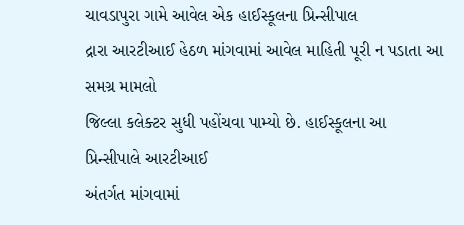ચાવડાપુરા ગામે આવેલ એક હાઈસ્કૂલના પ્રિન્સીપાલ
દ્રારા આરટીઆઈ હેઠળ માંગવામાં આવેલ માહિતી પૂરી ન પડાતા આ સમગ્ર મામલો
જિલ્લા કલેક્ટર સુધી પહોંચવા પામ્યો છે. હાઈસ્કૂલના આ પ્રિન્સીપાલે આરટીઆઈ
અંતર્ગત માંગવામાં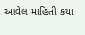આવેલ માહિતી કયા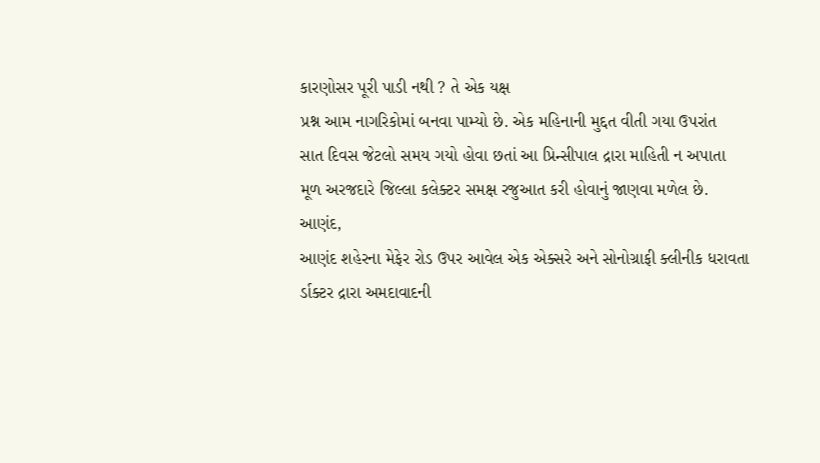કારણોસર પૂરી પાડી નથી ? તે એક યક્ષ
પ્રશ્ન આમ નાગરિકોમાં બનવા પામ્યો છે. એક મહિનાની મુદ્દત વીતી ગયા ઉપરાંત
સાત દિવસ જેટલો સમય ગયો હોવા છતાં આ પ્રિન્સીપાલ દ્રારા માહિતી ન અપાતા
મૂળ અરજદારે જિલ્લા કલેક્ટર સમક્ષ રજુઆત કરી હોવાનું જાણવા મળેલ છે.
આણંદ,
આણંદ શહેરના મેફેર રોડ ઉપર આવેલ એક એક્સરે અને સોનોગ્રાફી ક્લીનીક ધરાવતા
ર્ડાક્ટર દ્રારા અમદાવાદની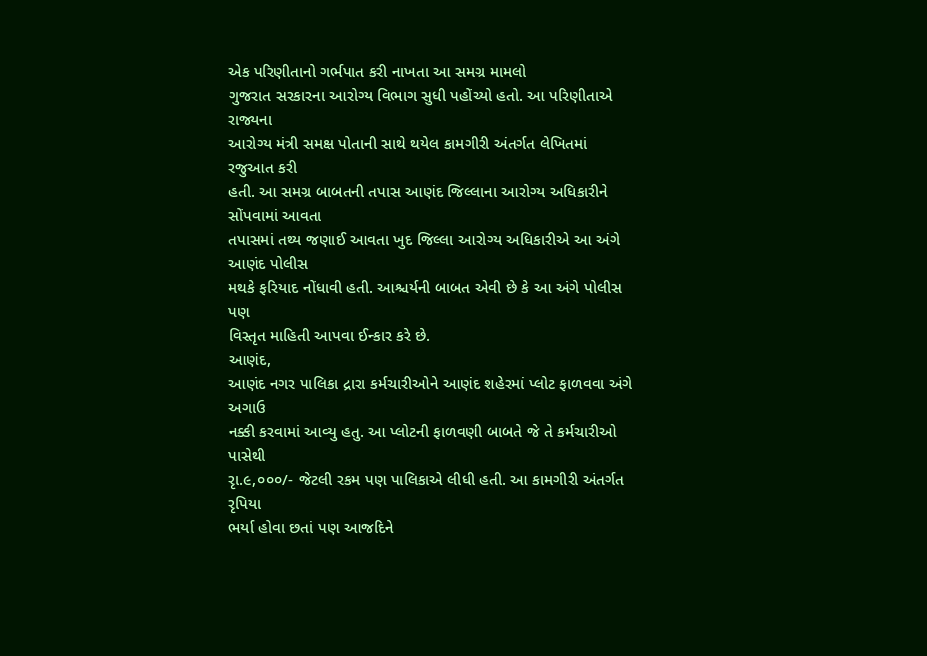એક પરિણીતાનો ગર્ભપાત કરી નાખતા આ સમગ્ર મામલો
ગુજરાત સરકારના આરોગ્ય વિભાગ સુધી પહોંચ્યો હતો. આ પરિણીતાએ રાજ્યના
આરોગ્ય મંત્રી સમક્ષ પોતાની સાથે થયેલ કામગીરી અંતર્ગત લેખિતમાં રજુઆત કરી
હતી. આ સમગ્ર બાબતની તપાસ આણંદ જિલ્લાના આરોગ્ય અધિકારીને સોંપવામાં આવતા
તપાસમાં તથ્ય જણાઈ આવતા ખુદ જિલ્લા આરોગ્ય અધિકારીએ આ અંગે આણંદ પોલીસ
મથકે ફરિયાદ નોંધાવી હતી. આશ્ચર્યની બાબત એવી છે કે આ અંગે પોલીસ પણ
વિસ્તૃત માહિતી આપવા ઈન્કાર કરે છે.
આણંદ,
આણંદ નગર પાલિકા દ્રારા કર્મચારીઓને આણંદ શહેરમાં પ્લોટ ફાળવવા અંગે અગાઉ
નક્કી કરવામાં આવ્યુ હતુ. આ પ્લોટની ફાળવણી બાબતે જે તે કર્મચારીઓ પાસેથી
રૃા.૯,૦૦૦/- જેટલી રકમ પણ પાલિકાએ લીધી હતી. આ કામગીરી અંતર્ગત રૃપિયા
ભર્યા હોવા છતાં પણ આજદિને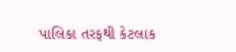પાલિકા તરફથી કેટલાક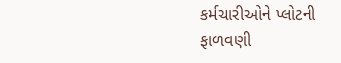કર્મચારીઓને પ્લોટની
ફાળવણી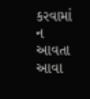કરવામાં ન આવતા આવા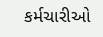કર્મચારીઓ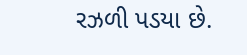રઝળી પડયા છે.